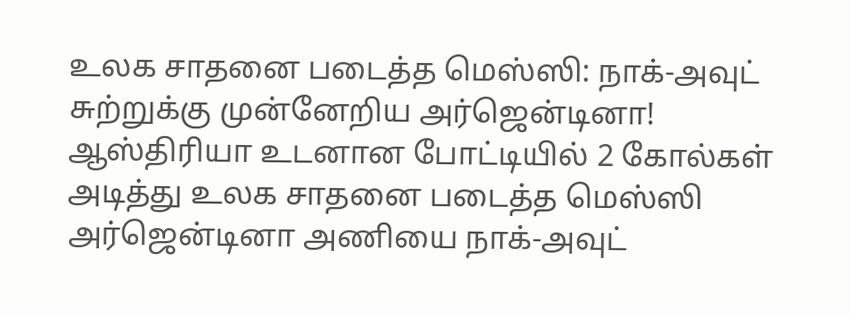உலக சாதனை படைத்த மெஸ்ஸி: நாக்-அவுட் சுற்றுக்கு முன்னேறிய அர்ஜென்டினா!
ஆஸ்திரியா உடனான போட்டியில் 2 கோல்கள் அடித்து உலக சாதனை படைத்த மெஸ்ஸி அர்ஜென்டினா அணியை நாக்-அவுட்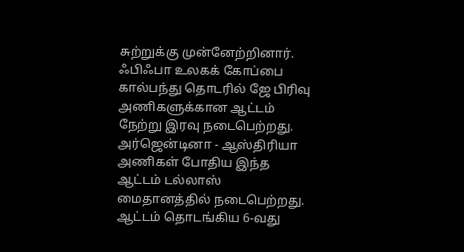சுற்றுக்கு முன்னேற்றினார். ஃபிஃபா உலகக் கோப்பை கால்பந்து தொடரில் ஜே பிரிவு அணிகளுக்கான ஆட்டம் நேற்று இரவு நடைபெற்றது. அர்ஜென்டினா - ஆஸ்திரியா அணிகள் போதிய இந்த ஆட்டம் டல்லாஸ் மைதானத்தில் நடைபெற்றது.
ஆட்டம் தொடங்கிய 6-வது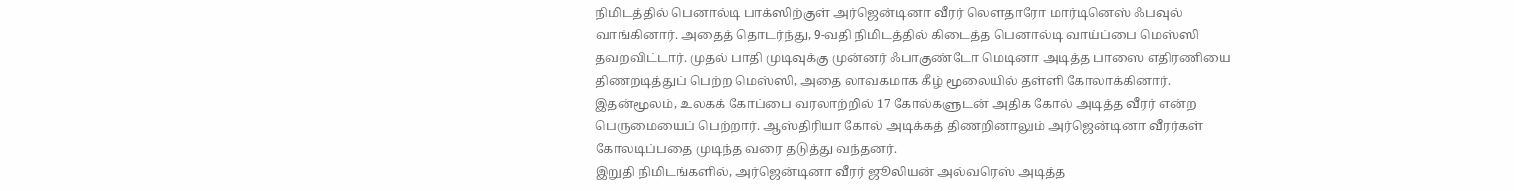நிமிடத்தில் பெனால்டி பாக்ஸிற்குள் அர்ஜென்டினா வீரர் லௌதாரோ மார்டினெஸ் ஃபவுல் வாங்கினார். அதைத் தொடர்ந்து, 9-வதி நிமிடத்தில் கிடைத்த பெனால்டி வாய்ப்பை மெஸ்ஸி தவறவிட்டார். முதல் பாதி முடிவுக்கு முன்னர் ஃபாகுண்டோ மெடினா அடித்த பாஸை எதிரணியை திணறடித்துப் பெற்ற மெஸ்ஸி, அதை லாவகமாக கீழ் மூலையில் தள்ளி கோலாக்கினார். இதன்மூலம், உலகக் கோப்பை வரலாற்றில் 17 கோல்களுடன் அதிக கோல் அடித்த வீரர் என்ற பெருமையைப் பெற்றார். ஆஸ்திரியா கோல் அடிக்கத் திணறினாலும் அர்ஜென்டினா வீரர்கள் கோலடிப்பதை முடிந்த வரை தடுத்து வந்தனர்.
இறுதி நிமிடங்களில், அர்ஜென்டினா வீரர் ஜூலியன் அல்வரெஸ் அடித்த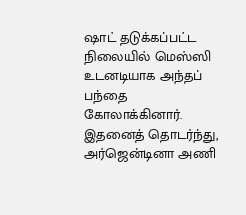ஷாட் தடுக்கப்பட்ட நிலையில் மெஸ்ஸி உடனடியாக அந்தப் பந்தை கோலாக்கினார். இதனைத் தொடர்ந்து, அர்ஜென்டினா அணி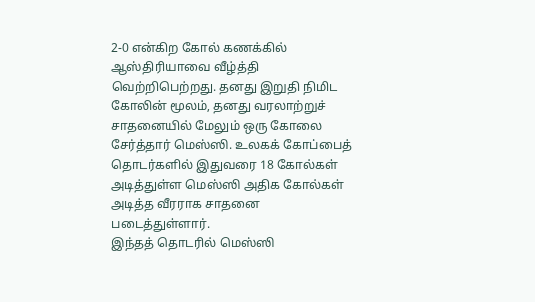2-0 என்கிற கோல் கணக்கில் ஆஸ்திரியாவை வீழ்த்தி வெற்றிபெற்றது. தனது இறுதி நிமிட கோலின் மூலம், தனது வரலாற்றுச் சாதனையில் மேலும் ஒரு கோலை சேர்த்தார் மெஸ்ஸி. உலகக் கோப்பைத் தொடர்களில் இதுவரை 18 கோல்கள் அடித்துள்ள மெஸ்ஸி அதிக கோல்கள் அடித்த வீரராக சாதனை படைத்துள்ளார்.
இந்தத் தொடரில் மெஸ்ஸி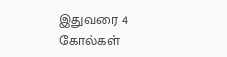இதுவரை 4 கோல்கள்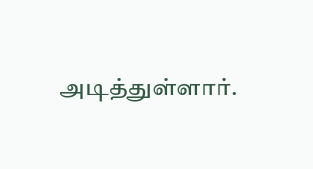அடித்துள்ளார்.